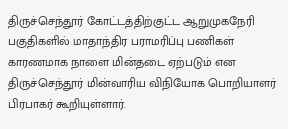திருச்செந்தூர் கோட்டத்திற்குட்ட ஆறுமுகநேரி பகுதிகளில் மாதாந்திர பராமரிப்பு பணிகள் காரணமாக நாளை மின்தடை ஏற்படும் என திருச்செந்தூர் மின்வாரிய விநியோக பொறியாளர் பிரபாகர் கூறியுள்ளார்.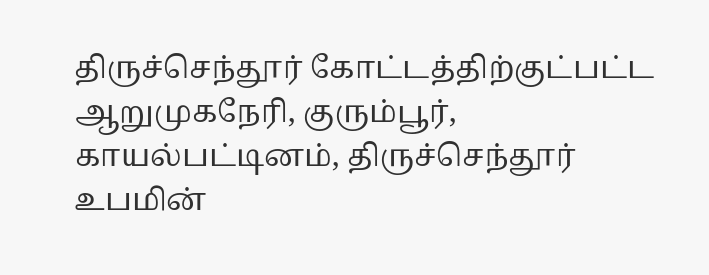திருச்செந்தூர் கோட்டத்திற்குட்பட்ட ஆறுமுகநேரி, குரும்பூர், காயல்பட்டினம், திருச்செந்தூர் உபமின்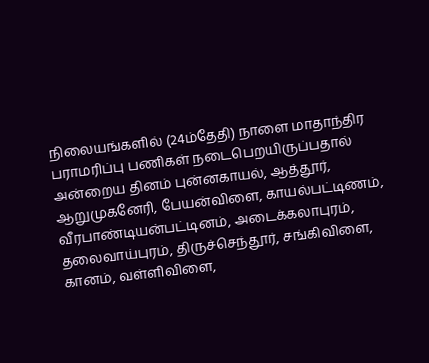நிலையங்களில் (24ம்தேதி) நாளை மாதாந்திர பராமரிப்பு பணிகள் நடைபெறயிருப்பதால் அன்றைய தினம் புன்னகாயல், ஆத்தூர், ஆறுமுகனேரி, பேயன்விளை, காயல்பட்டிணம், வீரபாண்டியன்பட்டினம், அடைக்கலாபுரம், தலைவாய்புரம், திருச்செந்தூர், சங்கிவிளை, கானம், வள்ளிவிளை,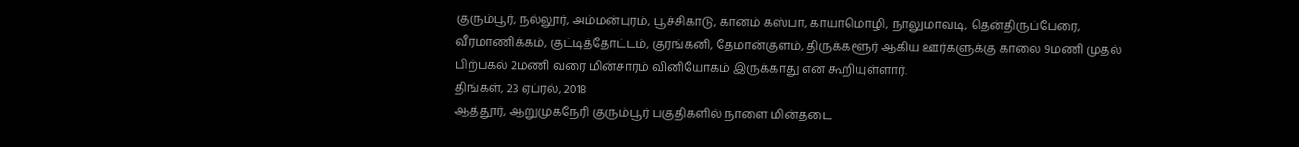குரும்பூர், நல்லூர், அம்மன்புரம், பூச்சிகாடு, கானம் கஸ்பா, காயாமொழி, நாலுமாவடி, தென்திருப்பேரை, வீரமாணிக்கம், குட்டித்தோட்டம், குரங்கனி, தேமான்குளம், திருக்களூர் ஆகிய ஊர்களுக்கு காலை 9மணி முதல் பிற்பகல் 2மணி வரை மின்சாரம் வினியோகம் இருக்காது என கூறியுள்ளார்.
திங்கள், 23 ஏப்ரல், 2018
ஆத்தூர், ஆறுமுகநேரி குரும்பூர் பகுதிகளில் நாளை மின்தடை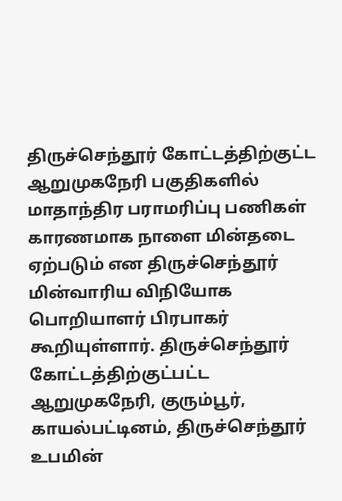திருச்செந்தூர் கோட்டத்திற்குட்ட ஆறுமுகநேரி பகுதிகளில் மாதாந்திர பராமரிப்பு பணிகள் காரணமாக நாளை மின்தடை ஏற்படும் என திருச்செந்தூர் மின்வாரிய விநியோக பொறியாளர் பிரபாகர் கூறியுள்ளார். திருச்செந்தூர் கோட்டத்திற்குட்பட்ட ஆறுமுகநேரி, குரும்பூர், காயல்பட்டினம், திருச்செந்தூர் உபமின்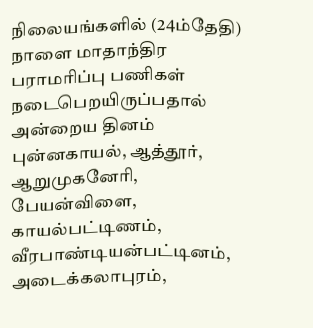நிலையங்களில் (24ம்தேதி) நாளை மாதாந்திர பராமரிப்பு பணிகள் நடைபெறயிருப்பதால் அன்றைய தினம் புன்னகாயல், ஆத்தூர், ஆறுமுகனேரி, பேயன்விளை, காயல்பட்டிணம், வீரபாண்டியன்பட்டினம், அடைக்கலாபுரம்,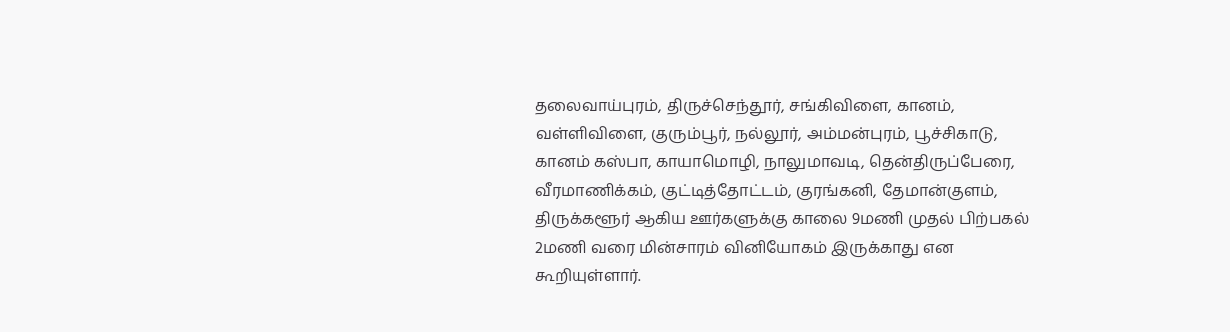தலைவாய்புரம், திருச்செந்தூர், சங்கிவிளை, கானம், வள்ளிவிளை, குரும்பூர், நல்லூர், அம்மன்புரம், பூச்சிகாடு, கானம் கஸ்பா, காயாமொழி, நாலுமாவடி, தென்திருப்பேரை, வீரமாணிக்கம், குட்டித்தோட்டம், குரங்கனி, தேமான்குளம், திருக்களூர் ஆகிய ஊர்களுக்கு காலை 9மணி முதல் பிற்பகல் 2மணி வரை மின்சாரம் வினியோகம் இருக்காது என கூறியுள்ளார்.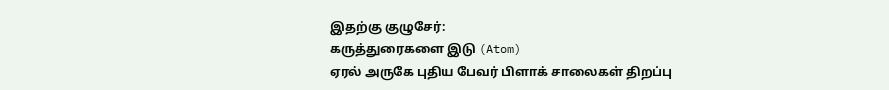இதற்கு குழுசேர்:
கருத்துரைகளை இடு (Atom)
ஏரல் அருகே புதிய பேவர் பிளாக் சாலைகள் திறப்பு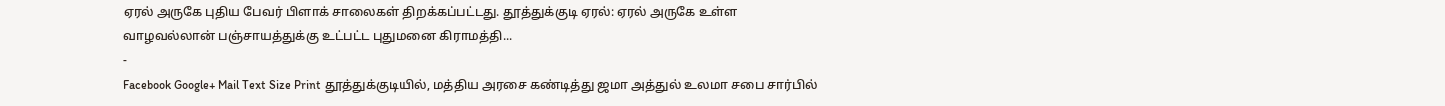ஏரல் அருகே புதிய பேவர் பிளாக் சாலைகள் திறக்கப்பட்டது. தூத்துக்குடி ஏரல்: ஏரல் அருகே உள்ள வாழவல்லான் பஞ்சாயத்துக்கு உட்பட்ட புதுமனை கிராமத்தி...
-
Facebook Google+ Mail Text Size Print தூத்துக்குடியில், மத்திய அரசை கண்டித்து ஜமா அத்துல் உலமா சபை சார்பில்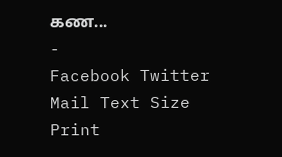கண...
-
Facebook Twitter Mail Text Size Print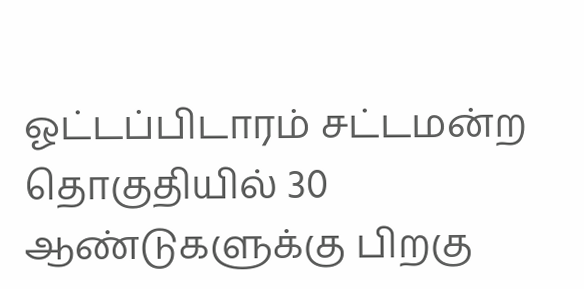ஓட்டப்பிடாரம் சட்டமன்ற தொகுதியில் 30 ஆண்டுகளுக்கு பிறகு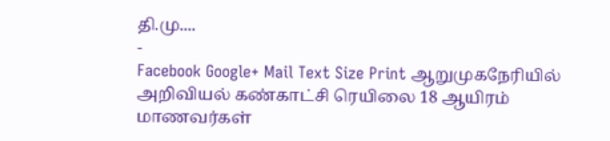தி.மு....
-
Facebook Google+ Mail Text Size Print ஆறுமுகநேரியில் அறிவியல் கண்காட்சி ரெயிலை 18 ஆயிரம் மாணவர்கள்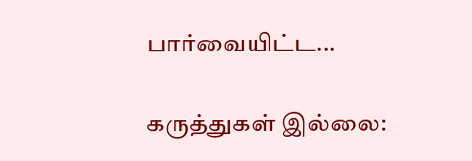பார்வையிட்ட...

கருத்துகள் இல்லை: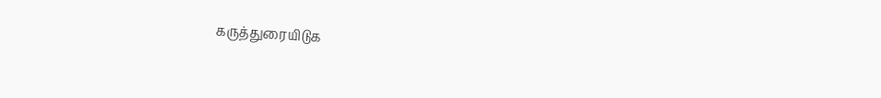கருத்துரையிடுக